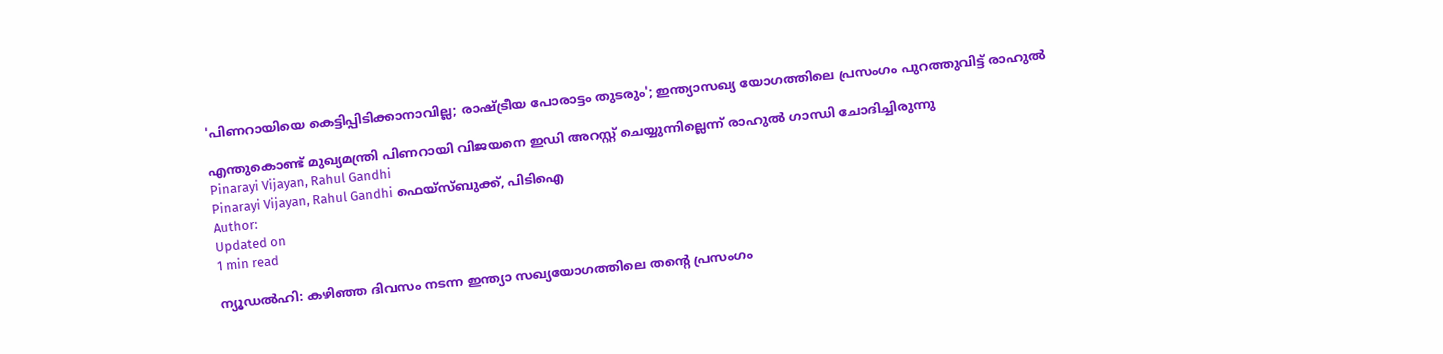'പിണറായിയെ കെട്ടിപ്പിടിക്കാനാവില്ല; രാഷ്ട്രീയ പോരാട്ടം തുടരും'; ഇന്ത്യാസഖ്യ യോഗത്തിലെ പ്രസംഗം പുറത്തുവിട്ട് രാഹുല്‍

എന്തുകൊണ്ട് മുഖ്യമന്ത്രി പിണറായി വിജയനെ ഇഡി അറസ്റ്റ് ചെയ്യുന്നില്ലെന്ന് രാഹുല്‍ ഗാന്ധി ചോദിച്ചിരുന്നു
Pinarayi Vijayan, Rahul Gandhi
Pinarayi Vijayan, Rahul Gandhi ഫെയ്സ്ബുക്ക്, പിടിഐ
Author:
Updated on
1 min read

ന്യൂഡല്‍ഹി: കഴിഞ്ഞ ദിവസം നടന്ന ഇന്ത്യാ സഖ്യയോഗത്തിലെ തന്റെ പ്രസംഗം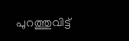പുറത്തുവിട്ട്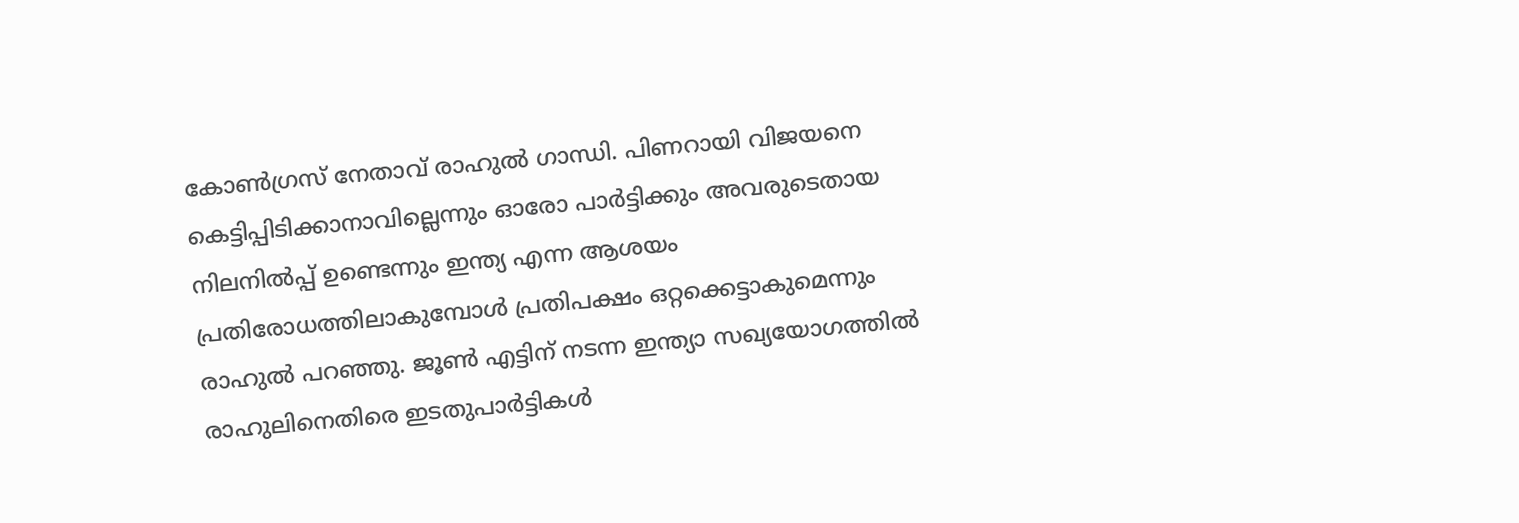കോണ്‍ഗ്രസ് നേതാവ് രാഹുല്‍ ഗാന്ധി. പിണറായി വിജയനെ കെട്ടിപ്പിടിക്കാനാവില്ലെന്നും ഓരോ പാര്‍ട്ടിക്കും അവരുടെതായ നിലനില്‍പ്പ് ഉണ്ടെന്നും ഇന്ത്യ എന്ന ആശയം പ്രതിരോധത്തിലാകുമ്പോള്‍ പ്രതിപക്ഷം ഒറ്റക്കെട്ടാകുമെന്നും രാഹുല്‍ പറഞ്ഞു. ജൂണ്‍ എട്ടിന് നടന്ന ഇന്ത്യാ സഖ്യയോഗത്തില്‍ രാഹുലിനെതിരെ ഇടതുപാര്‍ട്ടികള്‍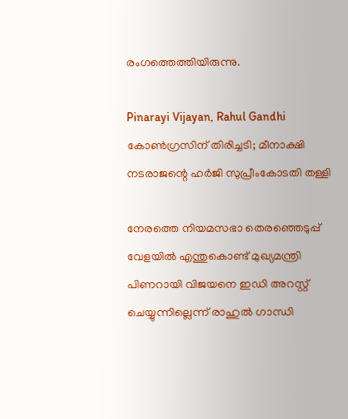രംഗത്തെത്തിയിരുന്നു.

Pinarayi Vijayan, Rahul Gandhi
കോണ്‍ഗ്രസിന് തിരിച്ചടി; മീനാക്ഷി നടരാജന്റെ ഹര്‍ജി സുപ്രീംകോടതി തള്ളി

നേരത്തെ നിയമസഭാ തെരഞ്ഞെടുപ്പ് വേളയില്‍ എന്തുകൊണ്ട് മുഖ്യമന്ത്രി പിണറായി വിജയനെ ഇഡി അറസ്റ്റ് ചെയ്യുന്നില്ലെന്ന് രാഹുല്‍ ഗാന്ധി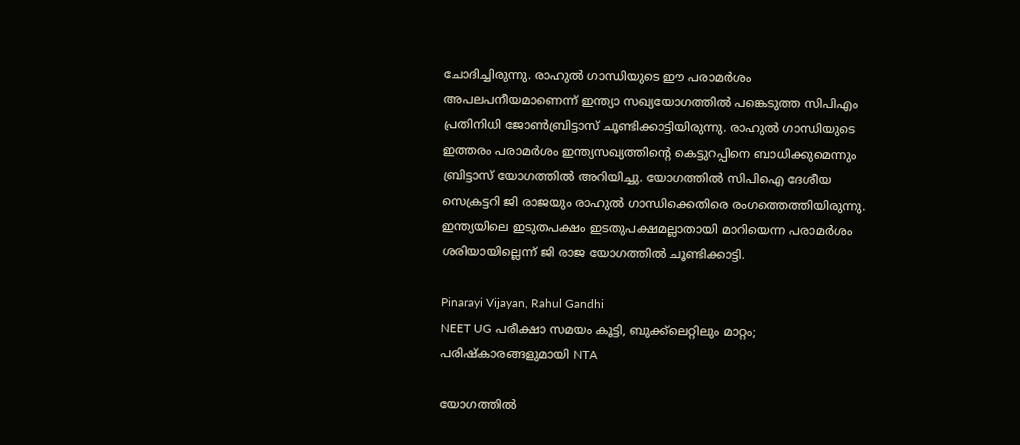ചോദിച്ചിരുന്നു. രാഹുല്‍ ഗാന്ധിയുടെ ഈ പരാമര്‍ശം അപലപനീയമാണെന്ന് ഇന്ത്യാ സഖ്യയോഗത്തില്‍ പങ്കെടുത്ത സിപിഎം പ്രതിനിധി ജോണ്‍ബ്രിട്ടാസ് ചൂണ്ടിക്കാട്ടിയിരുന്നു. രാഹുല്‍ ഗാന്ധിയുടെ ഇത്തരം പരാമര്‍ശം ഇന്ത്യസഖ്യത്തിന്റെ കെട്ടുറപ്പിനെ ബാധിക്കുമെന്നും ബ്രിട്ടാസ് യോഗത്തില്‍ അറിയിച്ചു. യോഗത്തില്‍ സിപിഐ ദേശീയ സെക്രട്ടറി ജി രാജയും രാഹുല്‍ ഗാന്ധിക്കെതിരെ രംഗത്തെത്തിയിരുന്നു. ഇന്ത്യയിലെ ഇടുതപക്ഷം ഇടതുപക്ഷമല്ലാതായി മാറിയെന്ന പരാമര്‍ശം ശരിയായില്ലെന്ന് ജി രാജ യോഗത്തില്‍ ചൂണ്ടിക്കാട്ടി.

Pinarayi Vijayan, Rahul Gandhi
NEET UG പരീക്ഷാ സമയം കൂട്ടി, ബുക്ക്‌ലെറ്റിലും മാറ്റം; പരിഷ്‌കാരങ്ങളുമായി NTA

യോഗത്തില്‍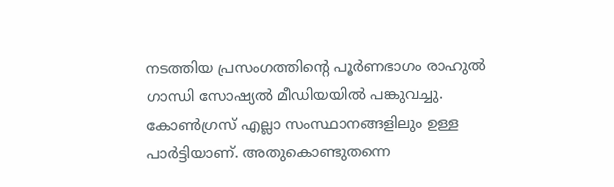നടത്തിയ പ്രസംഗത്തിന്റെ പൂര്‍ണഭാഗം രാഹുല്‍ ഗാന്ധി സോഷ്യല്‍ മീഡിയയില്‍ പങ്കുവച്ചു. കോണ്‍ഗ്രസ് എല്ലാ സംസ്ഥാനങ്ങളിലും ഉള്ള പാര്‍ട്ടിയാണ്. അതുകൊണ്ടുതന്നെ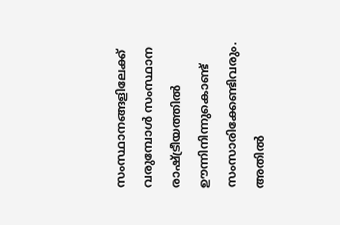സംസ്ഥാനങ്ങളിലേക്ക് വരുമ്പോള്‍ സംസ്ഥാന രാഷ്ട്രീയത്തില്‍ ഊന്നിനിന്നുകൊണ്ട് സംസാരിക്കേണ്ടിവരും. അതില്‍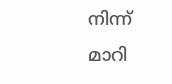നിന്ന് മാറി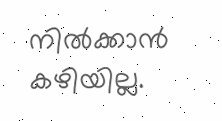നില്‍ക്കാന്‍ കഴിയില്ല.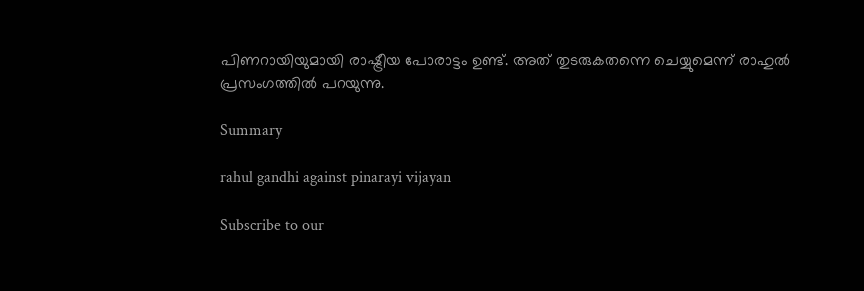പിണറായിയുമായി രാഷ്ട്രീയ പോരാട്ടം ഉണ്ട്. അത് തുടരുകതന്നെ ചെയ്യുമെന്ന് രാഹുല്‍ പ്രസംഗത്തില്‍ പറയുന്നു.

Summary

rahul gandhi against pinarayi vijayan

Subscribe to our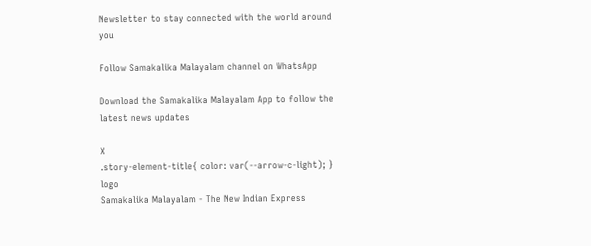Newsletter to stay connected with the world around you

Follow Samakalika Malayalam channel on WhatsApp

Download the Samakalika Malayalam App to follow the latest news updates

X
.story-element-title{ color: var(--arrow-c-light); }
logo
Samakalika Malayalam - The New Indian Express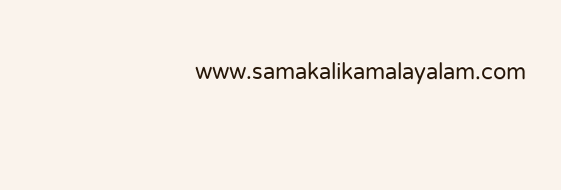www.samakalikamalayalam.com